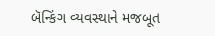બૅન્કિંગ વ્યવસ્થાને મજબૂત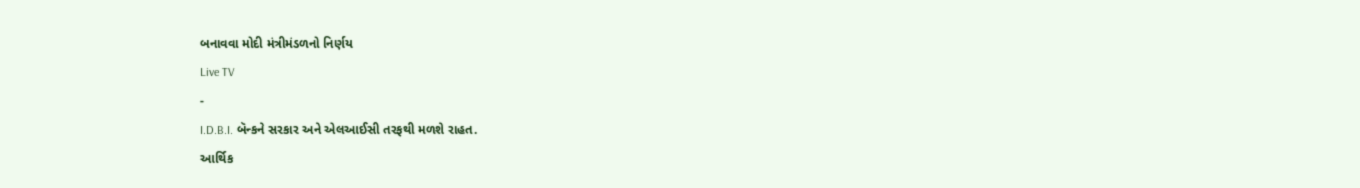બનાવવા મોદી મંત્રીમંડળનો નિર્ણય
Live TV
-
I.D.B.I. બૅન્કને સરકાર અને એલઆઈસી તરફથી મળશે રાહત.
આર્થિક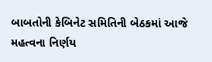બાબતોની કેબિનેટ સમિતિની બેઠકમાં આજે મહત્વના નિર્ણય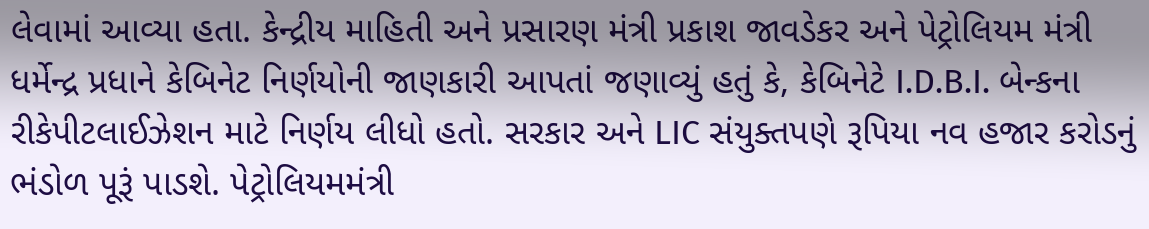લેવામાં આવ્યા હતા. કેન્દ્રીય માહિતી અને પ્રસારણ મંત્રી પ્રકાશ જાવડેકર અને પેટ્રોલિયમ મંત્રી ધર્મેન્દ્ર પ્રધાને કેબિનેટ નિર્ણયોની જાણકારી આપતાં જણાવ્યું હતું કે, કેબિનેટે I.D.B.I. બેન્કના રીકેપીટલાઈઝેશન માટે નિર્ણય લીધો હતો. સરકાર અને LIC સંયુક્તપણે રૂપિયા નવ હજાર કરોડનું ભંડોળ પૂરૂં પાડશે. પેટ્રોલિયમમંત્રી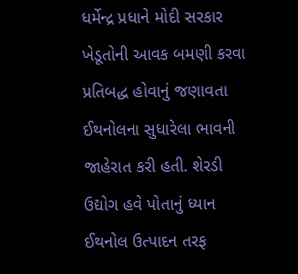ધર્મેન્દ્ર પ્રધાને મોદી સરકાર ખેડૂતોની આવક બમણી કરવા પ્રતિબદ્ધ હોવાનું જણાવતા ઈથનોલના સુધારેલા ભાવની જાહેરાત કરી હતી. શેરડી ઉદ્યોગ હવે પોતાનું ધ્યાન ઈથનોલ ઉત્પાદન તરફ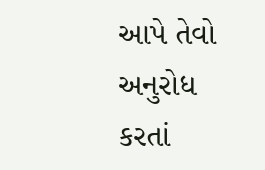આપે તેવો અનુરોધ કરતાં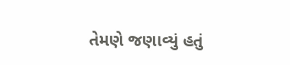તેમણે જણાવ્યું હતું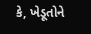કે, ખેડૂતોને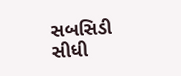સબસિડી સીધી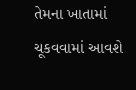તેમના ખાતામાં ચૂકવવામાં આવશે